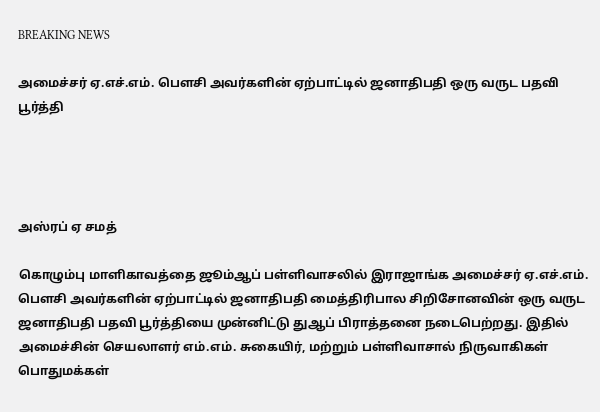BREAKING NEWS

அமைச்சர் ஏ.எச்.எம். பௌசி அவர்களின் ஏற்பாட்டில் ஜனாதிபதி ஒரு வருட பதவி பூர்த்தி




அஸ்ரப் ஏ சமத்

கொழும்பு மாளிகாவத்தை ஜூம்ஆப் பள்ளிவாசலில் இராஜாங்க அமைச்சர் ஏ.எச்.எம்.
பௌசி அவர்களின் ஏற்பாட்டில் ஜனாதிபதி மைத்திரிபால சிறிசோனவின் ஒரு வருட
ஜனாதிபதி பதவி பூர்த்தியை முன்னிட்டு துஆப் பிராத்தனை நடைபெற்றது. இதில்
அமைச்சின் செயலாளர் எம்.எம். சுகையிர், மற்றும் பள்ளிவாசால் நிருவாகிகள்
பொதுமக்கள்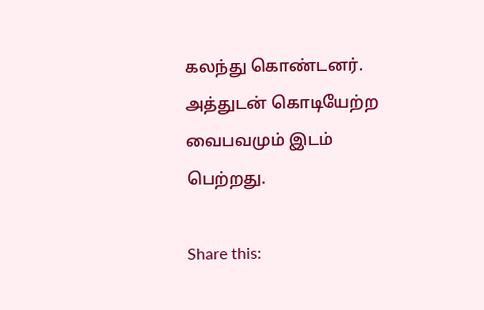கலந்து கொண்டனர்.  அத்துடன் கொடியேற்ற வைபவமும் இடம் பெற்றது.

Share this: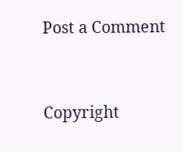Post a Comment


Copyright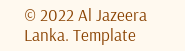© 2022 Al Jazeera Lanka. Template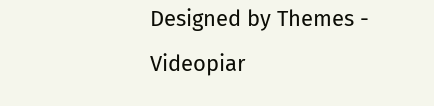Designed by Themes - Videopiar